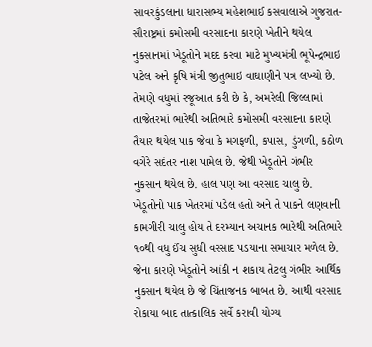સાવરકુંડલાના ધારાસભ્ય મહેશભાઈ કસવાલાએ ગુજરાત-સૌરાષ્ટ્રમાં કમોસમી વરસાદના કારણે ખેતીને થયેલ નુકસાનમાં ખેડૂતોને મદદ કરવા માટે મુખ્યમંત્રી ભૂપેન્દ્રભાઇ પટેલ અને કૃષિ મંત્રી જીતુભાઇ વાઘાણીને પત્ર લખ્યો છે. તેમણે વધુમાં રજૂઆત કરી છે કે, અમરેલી જિલ્લામાં તાજેતરમાં ભારેથી અતિભારે કમોસમી વરસાદના કારણે તૈયાર થયેલ પાક જેવા કે મગફળી, કપાસ, ડુંગળી, કઠોળ વગેરે સદંતર નાશ પામેલ છે. જેથી ખેડૂતોને ગંભીર નુકસાન થયેલ છે. હાલ પણ આ વરસાદ ચાલુ છે. ખેડૂતોનો પાક ખેતરમાં પડેલ હતો અને તે પાકને લણવાની કામગીરી ચાલુ હોય તે દરમ્યાન અચાનક ભારેથી અતિભારે ૧૦થી વધુ ઈંચ સુધી વરસાદ પડયાના સમાચાર મળેલ છે. જેના કારણે ખેડૂતોને આંકી ન શકાય તેટલુ ગંભીર આર્થિક નુકસાન થયેલ છે જે ચિંતાજનક બાબત છે. આથી વરસાદ રોકાયા બાદ તાત્કાલિક સર્વે કરાવી યોગ્ય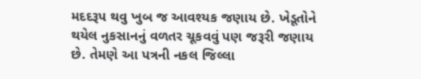મદદરૂપ થવુ ખુબ જ આવશ્યક જણાય છે. ખેડૂતોને થયેલ નુકસાનનું વળતર ચૂકવવું પણ જરૂરી જણાય છે. તેમણે આ પત્રની નકલ જિલ્લા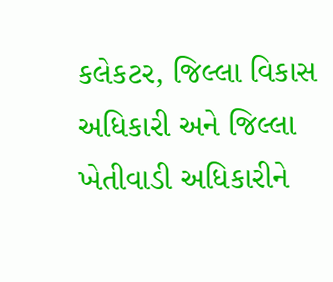કલેકટર, જિલ્લા વિકાસ અધિકારી અને જિલ્લા ખેતીવાડી અધિકારીને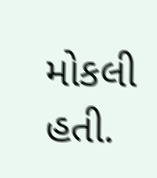મોકલી હતી.